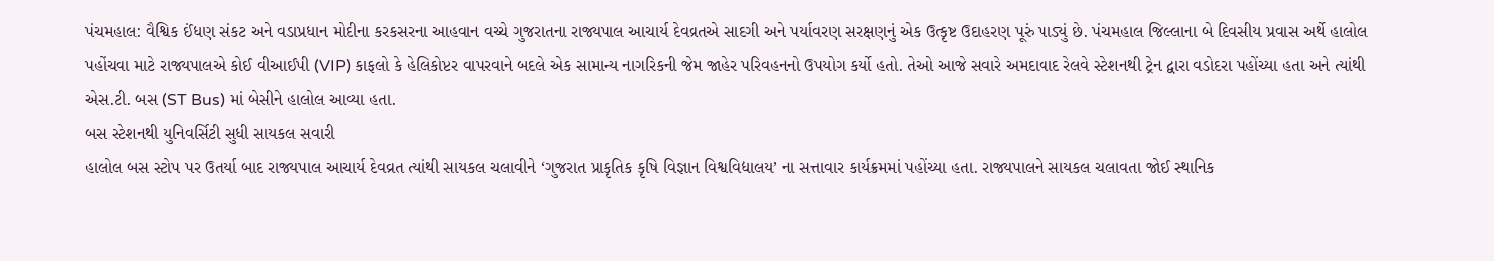પંચમહાલ: વૈશ્વિક ઈંધણ સંકટ અને વડાપ્રધાન મોદીના કરકસરના આહવાન વચ્ચે ગુજરાતના રાજ્યપાલ આચાર્ય દેવવ્રતએ સાદગી અને પર્યાવરણ સરક્ષણનું એક ઉત્કૃષ્ટ ઉદાહરણ પૂરું પાડ્યું છે. પંચમહાલ જિલ્લાના બે દિવસીય પ્રવાસ અર્થે હાલોલ પહોંચવા માટે રાજ્યપાલએ કોઈ વીઆઈપી (VIP) કાફલો કે હેલિકોપ્ટર વાપરવાને બદલે એક સામાન્ય નાગરિકની જેમ જાહેર પરિવહનનો ઉપયોગ કર્યો હતો. તેઓ આજે સવારે અમદાવાદ રેલવે સ્ટેશનથી ટ્રેન દ્વારા વડોદરા પહોંચ્યા હતા અને ત્યાંથી એસ.ટી. બસ (ST Bus) માં બેસીને હાલોલ આવ્યા હતા.
બસ સ્ટેશનથી યુનિવર્સિટી સુધી સાયકલ સવારી
હાલોલ બસ સ્ટોપ પર ઉતર્યા બાદ રાજ્યપાલ આચાર્ય દેવવ્રત ત્યાંથી સાયકલ ચલાવીને ‘ગુજરાત પ્રાકૃતિક કૃષિ વિજ્ઞાન વિશ્વવિદ્યાલય’ ના સત્તાવાર કાર્યક્રમમાં પહોંચ્યા હતા. રાજ્યપાલને સાયકલ ચલાવતા જોઈ સ્થાનિક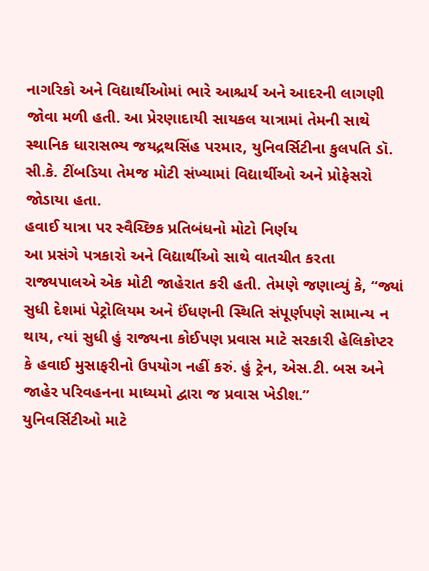નાગરિકો અને વિદ્યાર્થીઓમાં ભારે આશ્ચર્ય અને આદરની લાગણી જોવા મળી હતી. આ પ્રેરણાદાયી સાયકલ યાત્રામાં તેમની સાથે સ્થાનિક ધારાસભ્ય જયદ્રથસિંહ પરમાર, યુનિવર્સિટીના કુલપતિ ડૉ. સી.કે. ટીંબડિયા તેમજ મોટી સંખ્યામાં વિદ્યાર્થીઓ અને પ્રોફેસરો જોડાયા હતા.
હવાઈ યાત્રા પર સ્વૈચ્છિક પ્રતિબંધનો મોટો નિર્ણય
આ પ્રસંગે પત્રકારો અને વિદ્યાર્થીઓ સાથે વાતચીત કરતા રાજ્યપાલએ એક મોટી જાહેરાત કરી હતી. તેમણે જણાવ્યું કે, “જ્યાં સુધી દેશમાં પેટ્રોલિયમ અને ઈંધણની સ્થિતિ સંપૂર્ણપણે સામાન્ય ન થાય, ત્યાં સુધી હું રાજ્યના કોઈપણ પ્રવાસ માટે સરકારી હેલિકોપ્ટર કે હવાઈ મુસાફરીનો ઉપયોગ નહીં કરું. હું ટ્રેન, એસ.ટી. બસ અને જાહેર પરિવહનના માધ્યમો દ્વારા જ પ્રવાસ ખેડીશ.”
યુનિવર્સિટીઓ માટે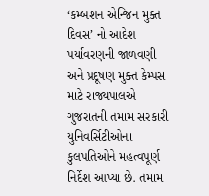‘કમ્બશન એન્જિન મુક્ત દિવસ’ નો આદેશ
પર્યાવરણની જાળવણી અને પ્રદૂષણ મુક્ત કેમ્પસ માટે રાજ્યપાલએ ગુજરાતની તમામ સરકારી યુનિવર્સિટીઓના કુલપતિઓને મહત્વપૂર્ણ નિર્દેશ આપ્યા છે. તમામ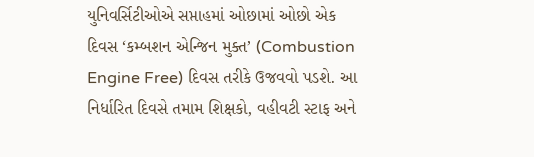યુનિવર્સિટીઓએ સપ્તાહમાં ઓછામાં ઓછો એક દિવસ ‘કમ્બશન એન્જિન મુક્ત’ (Combustion Engine Free) દિવસ તરીકે ઉજવવો પડશે. આ નિર્ધારિત દિવસે તમામ શિક્ષકો, વહીવટી સ્ટાફ અને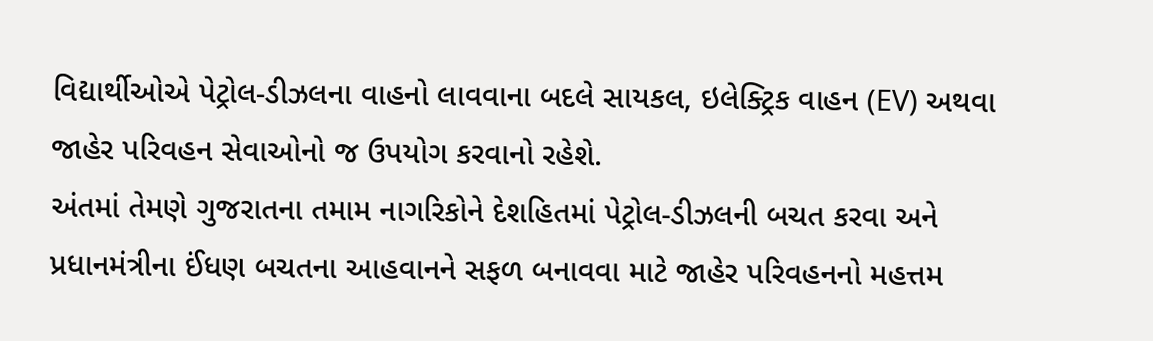વિદ્યાર્થીઓએ પેટ્રોલ-ડીઝલના વાહનો લાવવાના બદલે સાયકલ, ઇલેક્ટ્રિક વાહન (EV) અથવા જાહેર પરિવહન સેવાઓનો જ ઉપયોગ કરવાનો રહેશે.
અંતમાં તેમણે ગુજરાતના તમામ નાગરિકોને દેશહિતમાં પેટ્રોલ-ડીઝલની બચત કરવા અને પ્રધાનમંત્રીના ઈંધણ બચતના આહવાનને સફળ બનાવવા માટે જાહેર પરિવહનનો મહત્તમ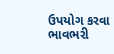ઉપયોગ કરવા ભાવભરી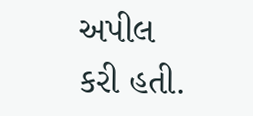અપીલ કરી હતી.